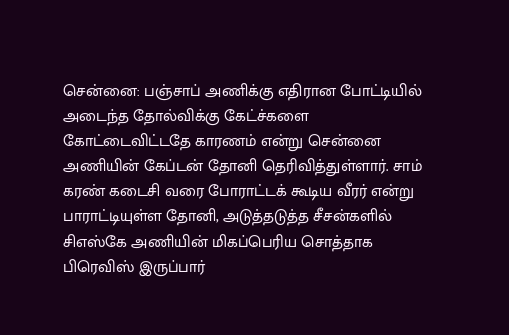சென்னை: பஞ்சாப் அணிக்கு எதிரான போட்டியில் அடைந்த தோல்விக்கு கேட்ச்களை கோட்டைவிட்டதே காரணம் என்று சென்னை அணியின் கேப்டன் தோனி தெரிவித்துள்ளார். சாம் கரண் கடைசி வரை போராட்டக் கூடிய வீரர் என்று பாராட்டியுள்ள தோனி, அடுத்தடுத்த சீசன்களில் சிஎஸ்கே அணியின் மிகப்பெரிய சொத்தாக பிரெவிஸ் இருப்பார்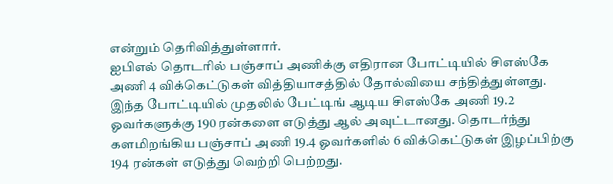என்றும் தெரிவித்துள்ளார்.
ஐபிஎல் தொடரில் பஞ்சாப் அணிக்கு எதிரான போட்டியில் சிஎஸ்கே அணி 4 விக்கெட்டுகள் வித்தியாசத்தில் தோல்வியை சந்தித்துள்ளது. இந்த போட்டியில் முதலில் பேட்டிங் ஆடிய சிஎஸ்கே அணி 19.2 ஓவர்களுக்கு 190 ரன்களை எடுத்து ஆல் அவுட்டானது. தொடர்ந்து களமிறங்கிய பஞ்சாப் அணி 19.4 ஓவர்களில் 6 விக்கெட்டுகள் இழப்பிற்கு 194 ரன்கள் எடுத்து வெற்றி பெற்றது.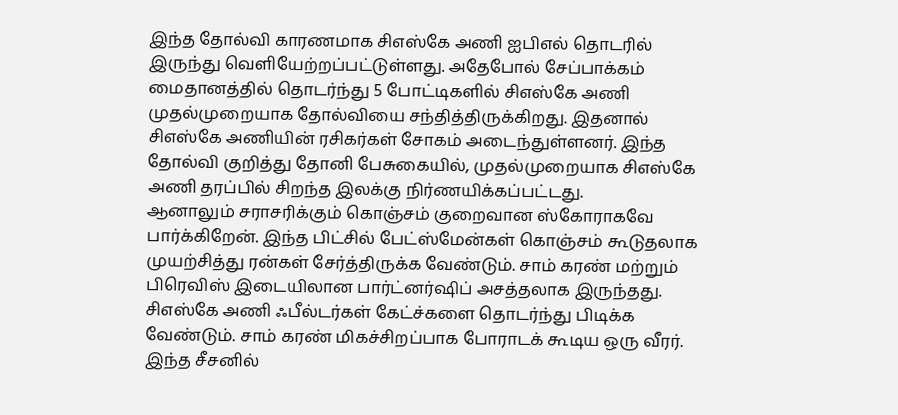இந்த தோல்வி காரணமாக சிஎஸ்கே அணி ஐபிஎல் தொடரில் இருந்து வெளியேற்றப்பட்டுள்ளது. அதேபோல் சேப்பாக்கம் மைதானத்தில் தொடர்ந்து 5 போட்டிகளில் சிஎஸ்கே அணி முதல்முறையாக தோல்வியை சந்தித்திருக்கிறது. இதனால் சிஎஸ்கே அணியின் ரசிகர்கள் சோகம் அடைந்துள்ளனர். இந்த தோல்வி குறித்து தோனி பேசுகையில், முதல்முறையாக சிஎஸ்கே அணி தரப்பில் சிறந்த இலக்கு நிர்ணயிக்கப்பட்டது.
ஆனாலும் சராசரிக்கும் கொஞ்சம் குறைவான ஸ்கோராகவே பார்க்கிறேன். இந்த பிட்சில் பேட்ஸ்மேன்கள் கொஞ்சம் கூடுதலாக முயற்சித்து ரன்கள் சேர்த்திருக்க வேண்டும். சாம் கரண் மற்றும் பிரெவிஸ் இடையிலான பார்ட்னர்ஷிப் அசத்தலாக இருந்தது. சிஎஸ்கே அணி ஃபீல்டர்கள் கேட்ச்களை தொடர்ந்து பிடிக்க வேண்டும். சாம் கரண் மிகச்சிறப்பாக போராடக் கூடிய ஒரு வீரர்.
இந்த சீசனில்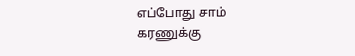எப்போது சாம் கரணுக்கு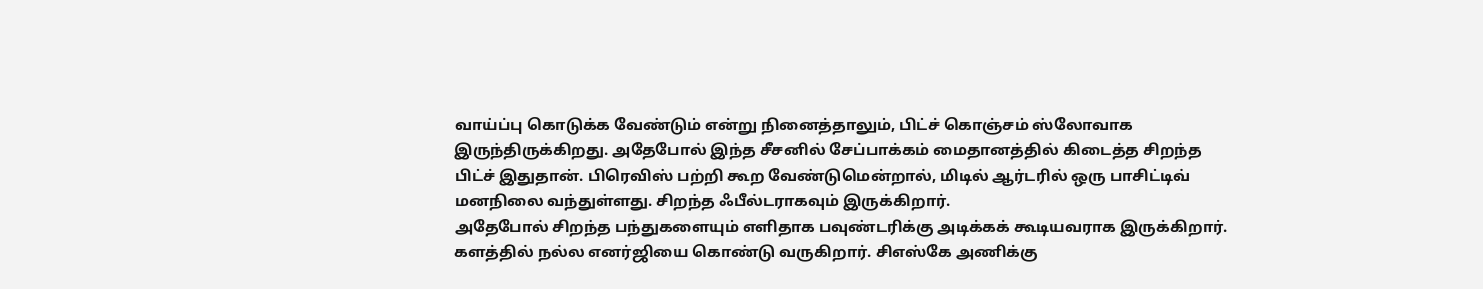வாய்ப்பு கொடுக்க வேண்டும் என்று நினைத்தாலும், பிட்ச் கொஞ்சம் ஸ்லோவாக இருந்திருக்கிறது. அதேபோல் இந்த சீசனில் சேப்பாக்கம் மைதானத்தில் கிடைத்த சிறந்த பிட்ச் இதுதான். பிரெவிஸ் பற்றி கூற வேண்டுமென்றால், மிடில் ஆர்டரில் ஒரு பாசிட்டிவ் மனநிலை வந்துள்ளது. சிறந்த ஃபீல்டராகவும் இருக்கிறார்.
அதேபோல் சிறந்த பந்துகளையும் எளிதாக பவுண்டரிக்கு அடிக்கக் கூடியவராக இருக்கிறார். களத்தில் நல்ல எனர்ஜியை கொண்டு வருகிறார். சிஎஸ்கே அணிக்கு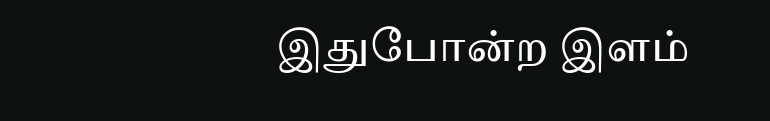இதுபோன்ற இளம்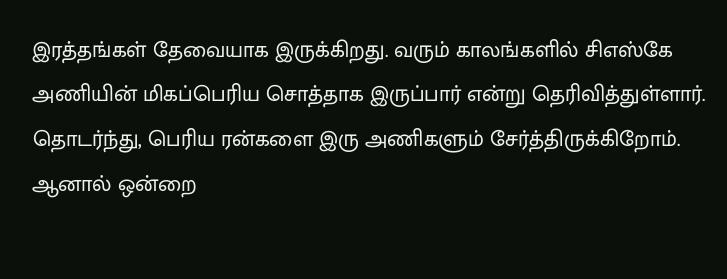இரத்தங்கள் தேவையாக இருக்கிறது. வரும் காலங்களில் சிஎஸ்கே அணியின் மிகப்பெரிய சொத்தாக இருப்பார் என்று தெரிவித்துள்ளார்.
தொடர்ந்து, பெரிய ரன்களை இரு அணிகளும் சேர்த்திருக்கிறோம். ஆனால் ஒன்றை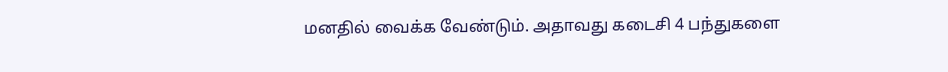மனதில் வைக்க வேண்டும். அதாவது கடைசி 4 பந்துகளை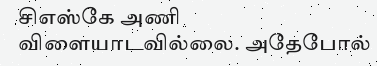சிஎஸ்கே அணி விளையாடவில்லை. அதேபோல்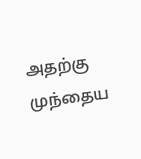அதற்கு முந்தைய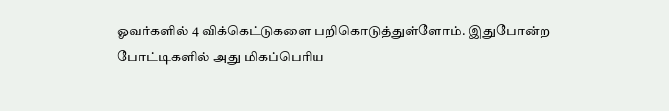ஓவர்களில் 4 விக்கெட்டுகளை பறிகொடுத்துள்ளோம். இதுபோன்ற போட்டிகளில் அது மிகப்பெரிய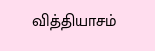வித்தியாசம்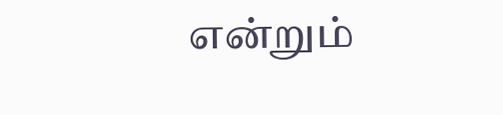என்றும்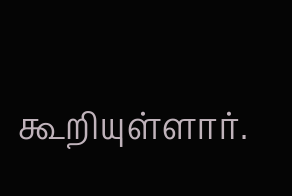கூறியுள்ளார்.